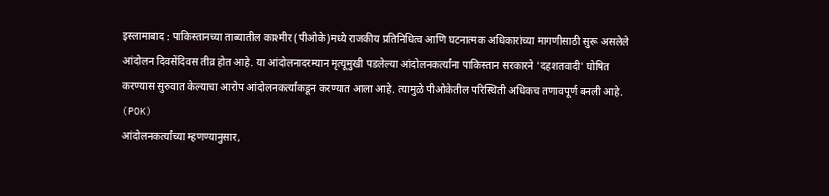इस्लामाबाद : पाकिस्तानच्या ताब्यातील काश्मीर (पीओके)मध्ये राजकीय प्रतिनिधित्व आणि घटनात्मक अधिकारांच्या मागणीसाठी सुरू असलेले आंदोलन दिवसेंदिवस तीव्र होत आहे. या आंदोलनादरम्यान मृत्यूमुखी पडलेल्या आंदोलनकर्त्यांना पाकिस्तान सरकारने 'दहशतवादी' घोषित करण्यास सुरुवात केल्याचा आरोप आंदोलनकर्त्यांकडून करण्यात आला आहे. त्यामुळे पीओकेतील परिस्थिती अधिकच तणावपूर्ण बनली आहे. (POK)
आंदोलनकर्त्यांच्या म्हणण्यानुसार,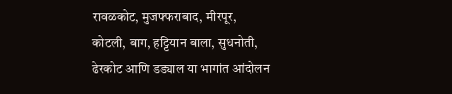रावळकोट, मुजफ्फराबाद, मीरपूर, कोटली, बाग, हट्टियान बाला, सुधनोती, ढेरकोट आणि डड्याल या भागांत आंदोलन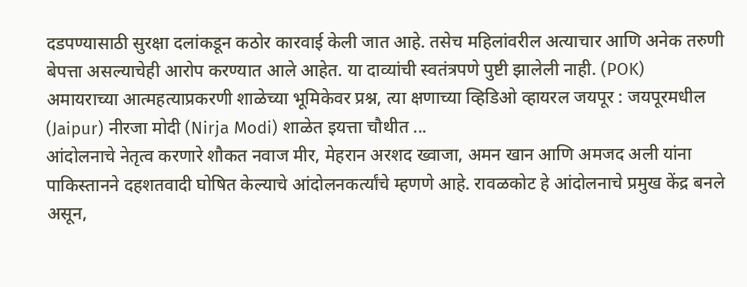दडपण्यासाठी सुरक्षा दलांकडून कठोर कारवाई केली जात आहे. तसेच महिलांवरील अत्याचार आणि अनेक तरुणी बेपत्ता असल्याचेही आरोप करण्यात आले आहेत. या दाव्यांची स्वतंत्रपणे पुष्टी झालेली नाही. (POK)
अमायराच्या आत्महत्याप्रकरणी शाळेच्या भूमिकेवर प्रश्न, त्या क्षणाच्या व्हिडिओ व्हायरल जयपूर : जयपूरमधील (Jaipur) नीरजा मोदी (Nirja Modi) शाळेत इयत्ता चौथीत ...
आंदोलनाचे नेतृत्व करणारे शौकत नवाज मीर, मेहरान अरशद ख्वाजा, अमन खान आणि अमजद अली यांना पाकिस्तानने दहशतवादी घोषित केल्याचे आंदोलनकर्त्यांचे म्हणणे आहे. रावळकोट हे आंदोलनाचे प्रमुख केंद्र बनले असून,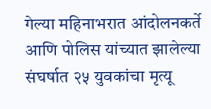गेल्या महिनाभरात आंदोलनकर्ते आणि पोलिस यांच्यात झालेल्या संघर्षात २५ युवकांचा मृत्यू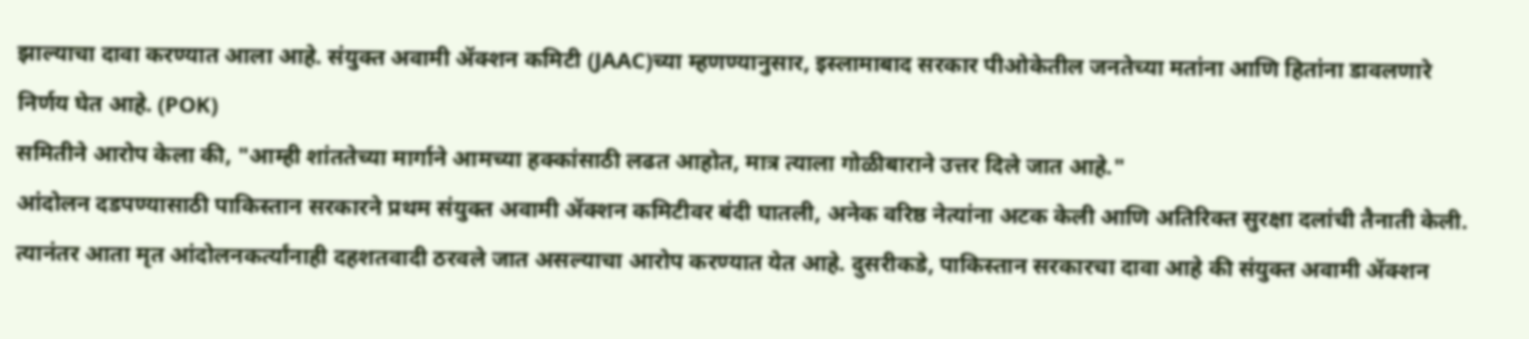झाल्याचा दावा करण्यात आला आहे. संयुक्त अवामी ॲक्शन कमिटी (JAAC)च्या म्हणण्यानुसार, इस्लामाबाद सरकार पीओकेतील जनतेच्या मतांना आणि हितांना डावलणारे निर्णय घेत आहे. (POK)
समितीने आरोप केला की, "आम्ही शांततेच्या मार्गाने आमच्या हक्कांसाठी लढत आहोत, मात्र त्याला गोळीबाराने उत्तर दिले जात आहे."
आंदोलन दडपण्यासाठी पाकिस्तान सरकारने प्रथम संयुक्त अवामी ॲक्शन कमिटीवर बंदी घातली, अनेक वरिष्ठ नेत्यांना अटक केली आणि अतिरिक्त सुरक्षा दलांची तैनाती केली. त्यानंतर आता मृत आंदोलनकर्त्यांनाही दहशतवादी ठरवले जात असल्याचा आरोप करण्यात येत आहे. दुसरीकडे, पाकिस्तान सरकारचा दावा आहे की संयुक्त अवामी ॲक्शन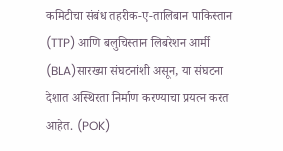कमिटीचा संबंध तहरीक-ए-तालिबान पाकिस्तान (TTP) आणि बलुचिस्तान लिबरेशन आर्मी (BLA)सारख्या संघटनांशी असून, या संघटना देशात अस्थिरता निर्माण करण्याचा प्रयत्न करत आहेत. (POK)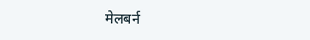मेलबर्न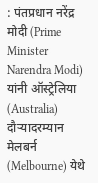: पंतप्रधान नरेंद्र मोदी (Prime Minister Narendra Modi) यांनी ऑस्ट्रेलिया (Australia) दौऱ्यादरम्यान मेलबर्न (Melbourne) येथे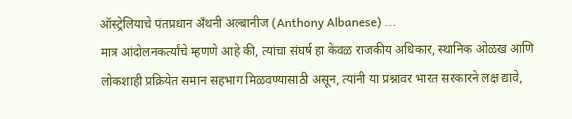ऑस्ट्रेलियाचे पंतप्रधान अँथनी अल्बानीज (Anthony Albanese) ...
मात्र आंदोलनकर्त्यांचे म्हणणे आहे की, त्यांचा संघर्ष हा केवळ राजकीय अधिकार, स्थानिक ओळख आणि लोकशाही प्रक्रियेत समान सहभाग मिळवण्यासाठी असून, त्यांनी या प्रश्नावर भारत सरकारने लक्ष द्यावे,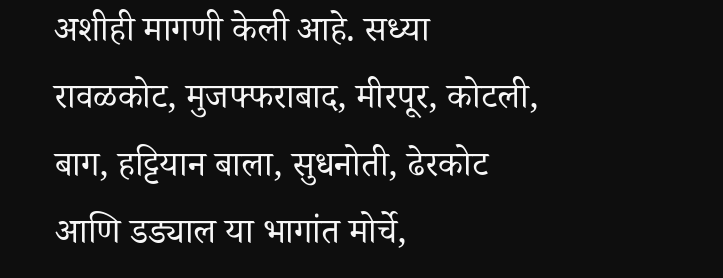अशीही मागणी केली आहे. सध्या रावळकोट, मुजफ्फराबाद, मीरपूर, कोटली, बाग, हट्टियान बाला, सुधनोती, ढेरकोट आणि डड्याल या भागांत मोर्चे,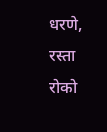धरणे, रस्ता रोको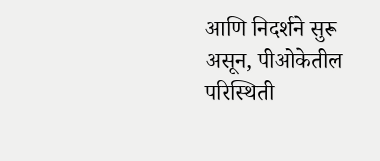आणि निदर्शने सुरू असून, पीओकेतील परिस्थिती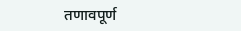तणावपूर्ण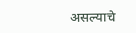असल्याचे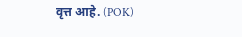वृत्त आहे. (POK)